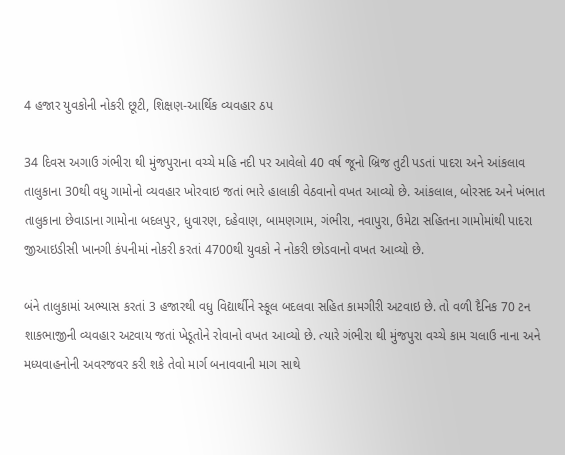4 હજાર યુવકોની નોકરી છૂટી, શિક્ષણ-આર્થિક વ્યવહાર ઠપ

34 દિવસ અગાઉ ગંભીરા થી મુંજપુરાના વચ્ચે મહિ નદી પર આવેલો 40 વર્ષ જૂનો બ્રિજ તુટી પડતાં પાદરા અને આંકલાવ તાલુકાના 30થી વધુ ગામોનો વ્યવહાર ખોરવાઇ જતાં ભારે હાલાકી વેઠવાનો વખત આવ્યો છે. આંકલાલ, બોરસદ અને ખંભાત તાલુકાના છેવાડાના ગામોના બદલપુર, ધુવારણ, દહેવાણ, બામણગામ, ગંભીરા, નવાપુરા, ઉમેટા સહિતના ગામોમાંથી પાદરા જીઆઇડીસી ખાનગી કંપનીમાં નોકરી કરતાં 4700થી યુવકો ને નોકરી છોડવાનો વખત આવ્યો છે.

બંને તાલુકામાં અભ્યાસ કરતાં 3 હજારથી વધુ વિદ્યાર્થીને સ્કૂલ બદલવા સહિત કામગીરી અટવાઇ છે. તો વળી દૈનિક 70 ટન શાકભાજીની વ્યવહાર અટવાય જતાં ખેડૂતોને રોવાનો વખત આવ્યો છે. ત્યારે ગંભીરા થી મુંજપુરા વચ્ચે કામ ચલાઉ નાના અને મધ્યવાહનોની અવરજવર કરી શકે તેવો માર્ગ બનાવવાની માગ સાથે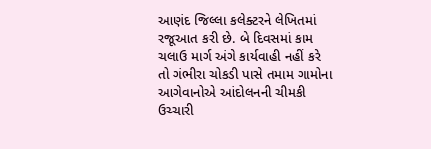આણંદ જિલ્લા કલેક્ટરને લેખિતમાં રજૂઆત કરી છે. બે દિવસમાં કામ ચલાઉ માર્ગ અંગે કાર્યવાહી નહીં કરે તો ગંભીરા ચોકડી પાસે તમામ ગામોના આગેવાનોએ આંદોલનની ચીમકી ઉચ્ચારી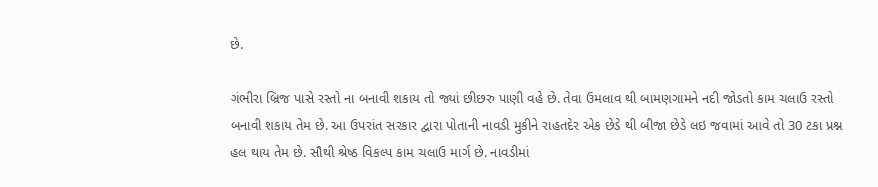છે.

ગંભીરા બ્રિજ પાસે રસ્તો ના બનાવી શકાય તો જ્યાં છીછરુ પાણી વહે છે. તેવા ઉમલાવ થી બામણગામને નદી જોડતો કામ ચલાઉ રસ્તો બનાવી શકાય તેમ છે. આ ઉપરાંત સરકાર દ્વારા પોતાની નાવડી મુકીને રાહતદેર એક છેડે થી બીજા છેડે લઇ જવામાં આવે તો 30 ટકા પ્રશ્ન હલ થાય તેમ છે. સૌથી શ્રેષ્ઠ વિકલ્પ કામ ચલાઉ માર્ગ છે. નાવડીમાં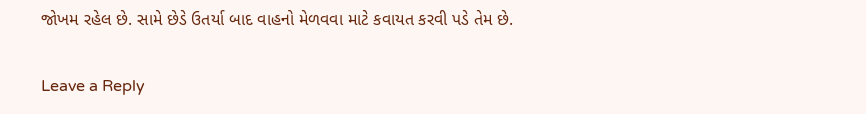જોખમ રહેલ છે. સામે છેડે ઉતર્યા બાદ વાહનો મેળવવા માટે કવાયત કરવી પડે તેમ છે.

Leave a Reply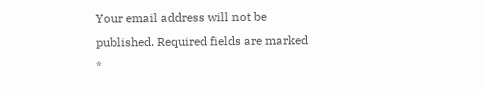Your email address will not be published. Required fields are marked *